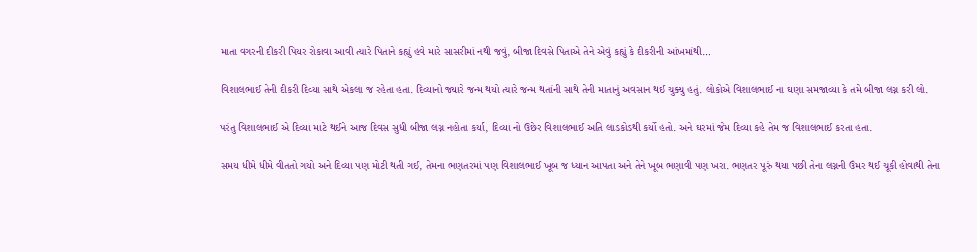માતા વગરની દીકરી પિયર રોકાવા આવી ત્યારે પિતાને કહ્યું હવે મારે સાસરીમાં નથી જવું, બીજા દિવસે પિતાએ તેને એવું કહ્યું કે દીકરીની આંખમાંથી…

વિશાલભાઈ તેની દીકરી દિવ્યા સાથે એકલા જ રહેતા હતા. દિવ્યાનો જ્યારે જન્મ થયો ત્યારે જન્મ થતાંની સાથે તેની માતાનું અવસાન થઈ ચુક્યુ હતું. લોકોએ વિશાલભાઈ ના ઘણા સમજાવ્યા કે તમે બીજા લગ્ન કરી લો.

પરંતુ વિશાલભાઈ એ દિવ્યા માટે થઈને આજ દિવસ સુધી બીજા લગ્ન નહોતા કર્યા, દિવ્યા નો ઉછેર વિશાલભાઈ અતિ લાડકોડથી કર્યો હતો. અને ઘરમાં જેમ દિવ્યા કહે તેમ જ વિશાલભાઈ કરતા હતા.

સમય ધીમે ધીમે વીતતો ગયો અને દિવ્યા પણ મોટી થતી ગઈ, તેમના ભણતરમાં પણ વિશાલભાઈ ખૂબ જ ધ્યાન આપતા અને તેને ખૂબ ભણાવી પણ ખરા. ભણતર પૂરું થયા પછી તેના લગ્નની ઉંમર થઈ ચૂકી હોવાથી તેના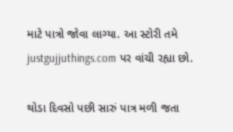માટે પાત્રો જોવા લાગ્યા. આ સ્ટોરી તમે justgujjuthings.com પર વાંચી રહ્યા છો.

થોડા દિવસો પછી સારું પાત્ર મળી જતા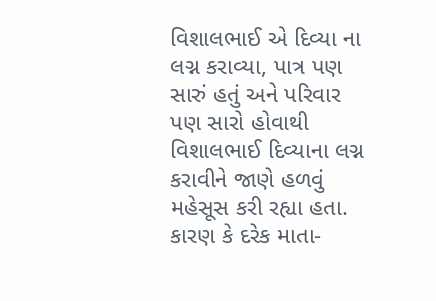વિશાલભાઈ એ દિવ્યા ના લગ્ન કરાવ્યા, પાત્ર પણ સારું હતું અને પરિવાર પણ સારો હોવાથી વિશાલભાઈ દિવ્યાના લગ્ન કરાવીને જાણે હળવું મહેસૂસ કરી રહ્યા હતા. કારણ કે દરેક માતા-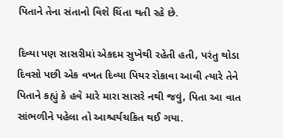પિતાને તેના સંતાનો વિશે ચિંતા થતી રહે છે.

દિવ્યા પણ સાસરીમાં એકદમ સુખેથી રહેતી હતી, પરંતુ થોડા દિવસો પછી એક વખત દિવ્યા પિયર રોકાવા આવી ત્યારે તેને પિતાને કહ્યું કે હવે મારે મારા સાસરે નથી જવું, પિતા આ વાત સાંભળીને પહેલા તો આશ્ચર્યચકિત થઈ ગયા.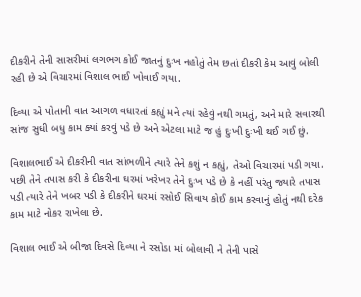દીકરીને તેની સાસરીમાં લગભગ કોઈ જાતનું દુઃખ નહોતું તેમ છતાં દીકરી કેમ આવું બોલી રહી છે એ વિચારમાં વિશાલ ભાઈ ખોવાઈ ગયા.

દિવ્યા એ પોતાની વાત આગળ વધારતાં કહ્યું મને ત્યાં રહેવું નથી ગમતું, અને મારે સવારથી સાંજ સુધી બધુ કામ ક્યાં કરવું પડે છે અને એટલા માટે જ હું દુઃખી દુઃખી થઈ ગઈ છું.

વિશાલભાઈ એ દીકરીની વાત સાંભળીને ત્યારે તેને કશું ન કહ્યું, તેઓ વિચારમાં પડી ગયા. પછી તેને તપાસ કરી કે દીકરીના ઘરમાં ખરેખર તેને દુઃખ પડે છે કે નહીં પરંતુ જ્યારે તપાસ પડી ત્યારે તેને ખબર પડી કે દીકરીને ઘરમાં રસોઈ સિવાય કોઈ કામ કરવાનું હોતું નથી દરેક કામ માટે નોકર રાખેલા છે.

વિશાલ ભાઈ એ બીજા દિવસે દિવ્યા ને રસોડા માં બોલાવી ને તેની પાસે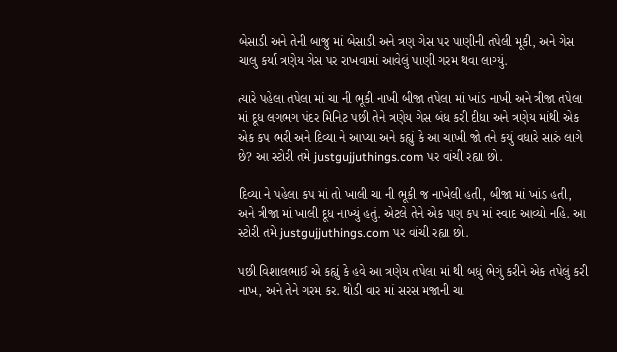બેસાડી અને તેની બાજુ માં બેસાડી અને ત્રણ ગેસ પર પાણીની તપેલી મૂકી, અને ગેસ ચાલુ કર્યા ત્રણેય ગેસ પર રાખવામાં આવેલું પાણી ગરમ થવા લાગ્યું.

ત્યારે પહેલા તપેલા માં ચા ની ભૂકી નાખી બીજા તપેલા માં ખાંડ નાખી અને ત્રીજા તપેલા માં દૂધ લગભગ પંદર મિનિટ પછી તેને ત્રણેય ગેસ બંધ કરી દીધા અને ત્રણેય માંથી એક એક કપ ભરી અને દિવ્યા ને આપ્યા અને કહ્યું કે આ ચાખી જો તને કયું વધારે સારું લાગે છે? આ સ્ટોરી તમે justgujjuthings.com પર વાંચી રહ્યા છો.

દિવ્યા ને પહેલા કપ માં તો ખાલી ચા ની ભૂકી જ નાખેલી હતી, બીજા માં ખાંડ હતી, અને ત્રીજા માં ખાલી દૂધ નાખ્યું હતું. એટલે તેને એક પણ કપ માં સ્વાદ આવ્યો નહિ. આ સ્ટોરી તમે justgujjuthings.com પર વાંચી રહ્યા છો.

પછી વિશાલભાઈ એ કહ્યું કે હવે આ ત્રણેય તપેલા માં થી બધું ભેગું કરીને એક તપેલું કરી નાખ, અને તેને ગરમ કર. થોડી વાર માં સરસ મજાની ચા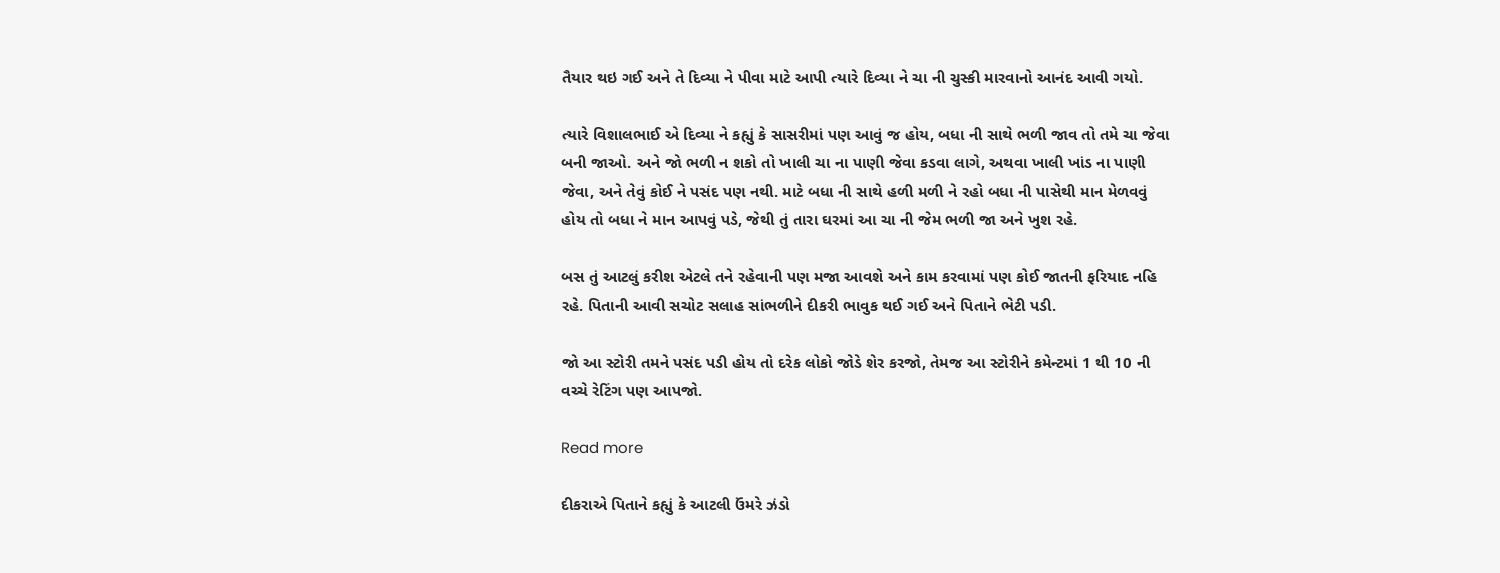તૈયાર થઇ ગઈ અને તે દિવ્યા ને પીવા માટે આપી ત્યારે દિવ્યા ને ચા ની ચુસ્કી મારવાનો આનંદ આવી ગયો.

ત્યારે વિશાલભાઈ એ દિવ્યા ને કહ્યું કે સાસરીમાં પણ આવું જ હોય, બધા ની સાથે ભળી જાવ તો તમે ચા જેવા બની જાઓ. અને જો ભળી ન શકો તો ખાલી ચા ના પાણી જેવા કડવા લાગે, અથવા ખાલી ખાંડ ના પાણી જેવા, અને તેવું કોઈ ને પસંદ પણ નથી. માટે બધા ની સાથે હળી મળી ને રહો બધા ની પાસેથી માન મેળવવું હોય તો બધા ને માન આપવું પડે, જેથી તું તારા ઘરમાં આ ચા ની જેમ ભળી જા અને ખુશ રહે.

બસ તું આટલું કરીશ એટલે તને રહેવાની પણ મજા આવશે અને કામ કરવામાં પણ કોઈ જાતની ફરિયાદ નહિ રહે. પિતાની આવી સચોટ સલાહ સાંભળીને દીકરી ભાવુક થઈ ગઈ અને પિતાને ભેટી પડી.

જો આ સ્ટોરી તમને પસંદ પડી હોય તો દરેક લોકો જોડે શેર કરજો, તેમજ આ સ્ટોરીને કમેન્ટમાં 1 થી 10 ની વચ્ચે રેટિંગ પણ આપજો.

Read more

દીકરાએ પિતાને કહ્યું કે આટલી ઉંમરે ઝંડો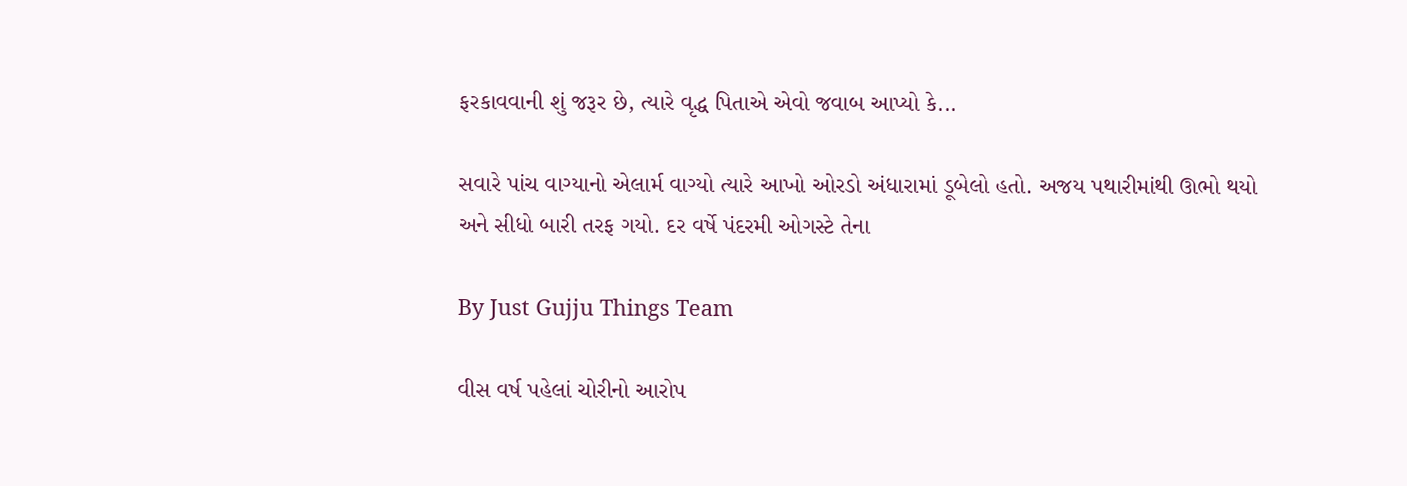ફરકાવવાની શું જરૂર છે, ત્યારે વૃદ્ધ પિતાએ એવો જવાબ આપ્યો કે...

સવારે પાંચ વાગ્યાનો એલાર્મ વાગ્યો ત્યારે આખો ઓરડો અંધારામાં ડૂબેલો હતો. અજય પથારીમાંથી ઊભો થયો અને સીધો બારી તરફ ગયો. દર વર્ષે પંદરમી ઓગસ્ટે તેના

By Just Gujju Things Team

વીસ વર્ષ પહેલાં ચોરીનો આરોપ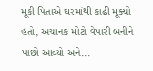મૂકી પિતાએ ઘરમાંથી કાઢી મૂક્યો હતો, અચાનક મોટો વેપારી બનીને પાછો આવ્યો અને...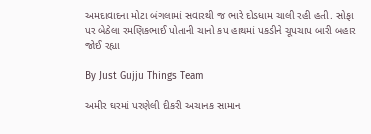અમદાવાદના મોટા બંગલામાં સવારથી જ ભારે દોડધામ ચાલી રહી હતી. સોફા પર બેઠેલા રમણિકભાઈ પોતાની ચાનો કપ હાથમાં પકડીને ચૂપચાપ બારી બહાર જોઈ રહ્યા

By Just Gujju Things Team

અમીર ઘરમાં પરણેલી દીકરી અચાનક સામાન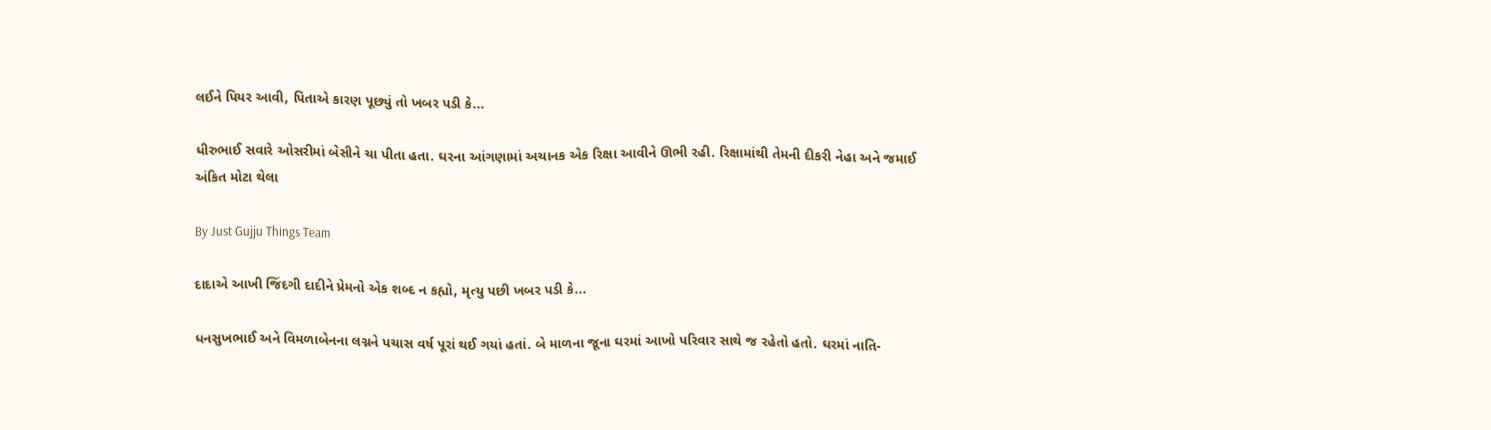લઈને પિયર આવી, પિતાએ કારણ પૂછ્યું તો ખબર પડી કે...

ધીરુભાઈ સવારે ઓસરીમાં બેસીને ચા પીતા હતા. ઘરના આંગણામાં અચાનક એક રિક્ષા આવીને ઊભી રહી. રિક્ષામાંથી તેમની દીકરી નેહા અને જમાઈ અંકિત મોટા થેલા

By Just Gujju Things Team

દાદાએ આખી જિંદગી દાદીને પ્રેમનો એક શબ્દ ન કહ્યો, મૃત્યુ પછી ખબર પડી કે...

ધનસુખભાઈ અને વિમળાબેનના લગ્નને પચાસ વર્ષ પૂરાં થઈ ગયાં હતાં. બે માળના જૂના ઘરમાં આખો પરિવાર સાથે જ રહેતો હતો. ઘરમાં નાતિ-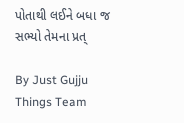પોતાથી લઈને બધા જ સભ્યો તેમના પ્રત્

By Just Gujju Things Team